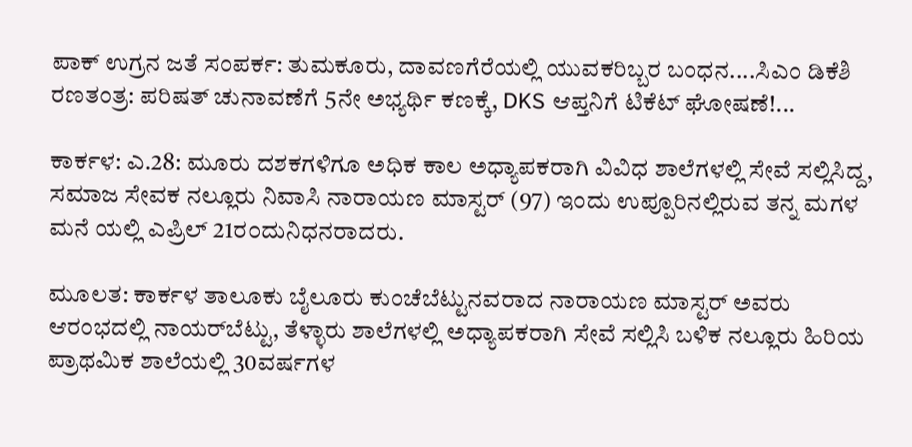ಪಾಕ್ ಉಗ್ರನ ಜತೆ ಸಂಪರ್ಕ: ತುಮಕೂರು, ದಾವಣಗೆರೆಯಲ್ಲಿ ಯುವಕರಿಬ್ಬರ ಬಂಧನ....ಸಿಎಂ ಡಿಕೆಶಿ ರಣತಂತ್ರ: ಪರಿಷತ್ ಚುನಾವಣೆಗೆ 5ನೇ ಅಭ್ಯರ್ಥಿ ಕಣಕ್ಕೆ, DKS ಆಪ್ತನಿಗೆ ಟಿಕೆಟ್ ಘೋಷಣೆ!...

ಕಾರ್ಕಳ: ಎ.28: ಮೂರು ದಶಕಗಳಿಗೂ ಅಧಿಕ ಕಾಲ ಅಧ್ಯಾಪಕರಾಗಿ ವಿವಿಧ ಶಾಲೆಗಳಲ್ಲಿ ಸೇವೆ ಸಲ್ಲಿಸಿದ್ದ, ಸಮಾಜ ಸೇವಕ ನಲ್ಲೂರು ನಿವಾಸಿ ನಾರಾಯಣ ಮಾಸ್ಟರ್ (97) ಇಂದು ಉಪ್ಪೂರಿನಲ್ಲಿರುವ ತನ್ನ ಮಗಳ ಮನೆ ಯಲ್ಲಿ ಎಪ್ರಿಲ್ 21ರ೦ದುನಿಧನರಾದರು.

ಮೂಲತ: ಕಾರ್ಕಳ ತಾಲೂಕು ಬೈಲೂರು ಕುಂಚೆಬೆಟ್ಟುನವರಾದ ನಾರಾಯಣ ಮಾಸ್ಟರ್ ಅವರು ಆರಂಭದಲ್ಲಿ ನಾಯರ್‌ಬೆಟ್ಟು, ತೆಳ್ಳಾರು ಶಾಲೆಗಳಲ್ಲಿ ಅಧ್ಯಾಪಕರಾಗಿ ಸೇವೆ ಸಲ್ಲಿಸಿ ಬಳಿಕ ನಲ್ಲೂರು ಹಿರಿಯ ಪ್ರಾಥಮಿಕ ಶಾಲೆಯಲ್ಲಿ 30ವರ್ಷಗಳ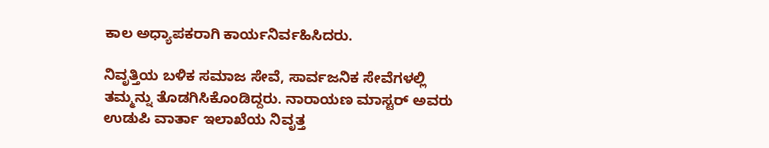ಕಾಲ ಅಧ್ಯಾಪಕರಾಗಿ ಕಾರ್ಯನಿರ್ವಹಿಸಿದರು.

ನಿವೃತ್ತಿಯ ಬಳಿಕ ಸಮಾಜ ಸೇವೆ, ಸಾರ್ವಜನಿಕ ಸೇವೆಗಳಲ್ಲಿ ತಮ್ಮನ್ನು ತೊಡಗಿಸಿಕೊಂಡಿದ್ದರು. ನಾರಾಯಣ ಮಾಸ್ಟರ್ ಅವರು ಉಡುಪಿ ವಾರ್ತಾ ಇಲಾಖೆಯ ನಿವೃತ್ತ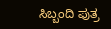ಸಿಬ್ಬಂದಿ ಪುತ್ರ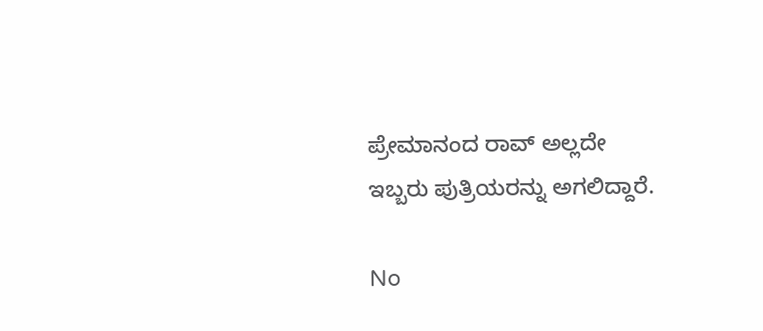ಪ್ರೇಮಾನಂದ ರಾವ್ ಅಲ್ಲದೇ ಇಬ್ಬರು ಪುತ್ರಿಯರನ್ನು ಅಗಲಿದ್ದಾರೆ.

No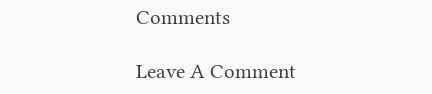Comments

Leave A Comment